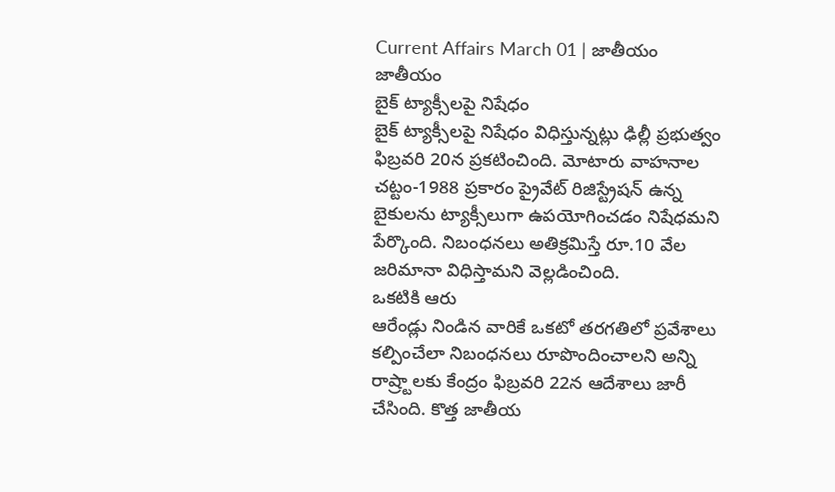Current Affairs March 01 | జాతీయం
జాతీయం
బైక్ ట్యాక్సీలపై నిషేధం
బైక్ ట్యాక్సీలపై నిషేధం విధిస్తున్నట్లు ఢిల్లీ ప్రభుత్వం ఫిబ్రవరి 20న ప్రకటించింది. మోటారు వాహనాల చట్టం-1988 ప్రకారం ప్రైవేట్ రిజిస్ట్రేషన్ ఉన్న బైకులను ట్యాక్సీలుగా ఉపయోగించడం నిషేధమని పేర్కొంది. నిబంధనలు అతిక్రమిస్తే రూ.10 వేల జరిమానా విధిస్తామని వెల్లడించింది.
ఒకటికి ఆరు
ఆరేండ్లు నిండిన వారికే ఒకటో తరగతిలో ప్రవేశాలు కల్పించేలా నిబంధనలు రూపొందించాలని అన్ని రాష్ర్టాలకు కేంద్రం ఫిబ్రవరి 22న ఆదేశాలు జారీ చేసింది. కొత్త జాతీయ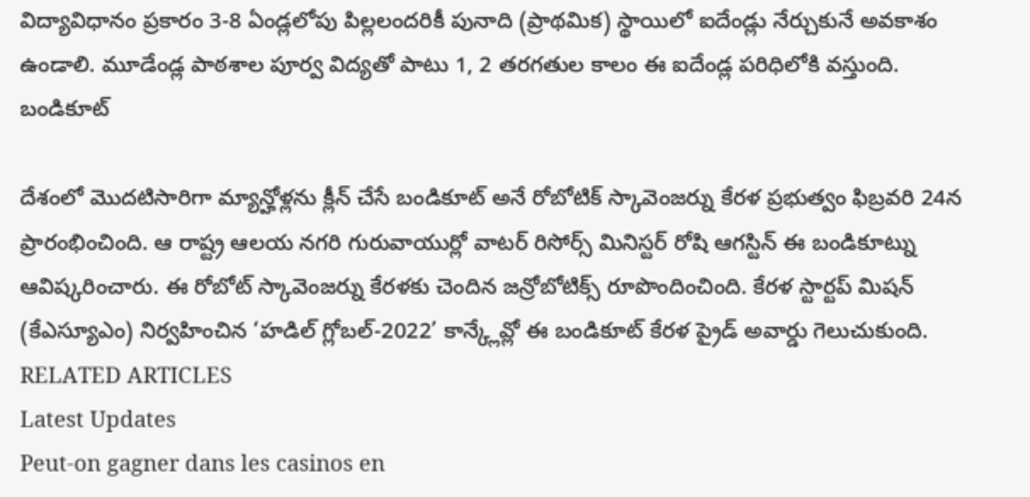విద్యావిధానం ప్రకారం 3-8 ఏండ్లలోపు పిల్లలందరికీ పునాది (ప్రాథమిక) స్థాయిలో ఐదేండ్లు నేర్చుకునే అవకాశం ఉండాలి. మూడేండ్ల పాఠశాల పూర్వ విద్యతో పాటు 1, 2 తరగతుల కాలం ఈ ఐదేండ్ల పరిధిలోకి వస్తుంది.
బండికూట్

దేశంలో మొదటిసారిగా మ్యాన్హోళ్లను క్లీన్ చేసే బండికూట్ అనే రోబోటిక్ స్కావెంజర్ను కేరళ ప్రభుత్వం ఫిబ్రవరి 24న ప్రారంభించింది. ఆ రాష్ట్ర ఆలయ నగరి గురువాయుర్లో వాటర్ రిసోర్స్ మినిస్టర్ రోషి ఆగస్టిన్ ఈ బండికూట్ను ఆవిష్కరించారు. ఈ రోబోట్ స్కావెంజర్ను కేరళకు చెందిన జన్రోబోటిక్స్ రూపొందించింది. కేరళ స్టార్టప్ మిషన్ (కేఎస్యూఎం) నిర్వహించిన ‘హడిల్ గ్లోబల్-2022’ కాన్క్లేవ్లో ఈ బండికూట్ కేరళ ప్రైడ్ అవార్డు గెలుచుకుంది.
RELATED ARTICLES
Latest Updates
Peut-on gagner dans les casinos en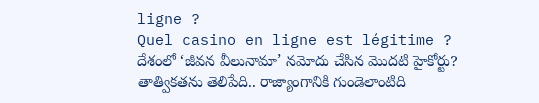ligne ?
Quel casino en ligne est légitime ?
దేశంలో ‘జీవన వీలునామా’ నమోదు చేసిన మొదటి హైకోర్టు?
తాత్వికతను తెలిపేది.. రాజ్యాంగానికి గుండెలాంటిది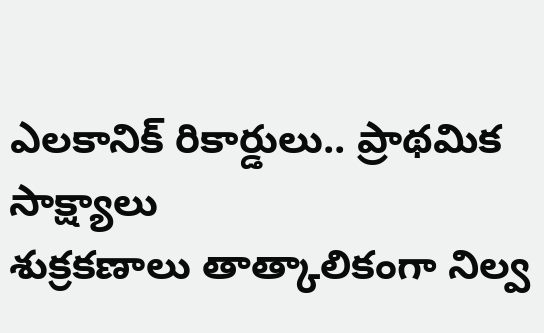ఎలకానిక్ రికార్డులు.. ప్రాథమిక సాక్ష్యాలు
శుక్రకణాలు తాత్కాలికంగా నిల్వ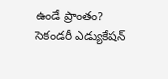ఉండే ప్రాంతం?
సెకండరీ ఎడ్యుకేషన్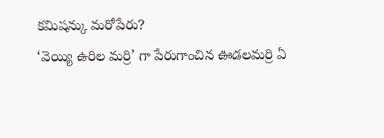కమిషన్కు మరోపేరు?
‘వెయ్యి ఉరిల మర్రి’ గా పేరుగాంచిన ఊడలమర్రి ఏ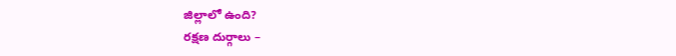జిల్లాలో ఉంది?
రక్షణ దుర్గాలు –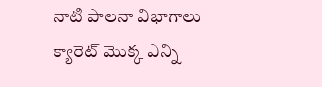నాటి పాలనా విభాగాలు
క్యారెట్ మొక్క ఎన్ని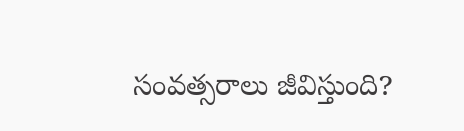సంవత్సరాలు జీవిస్తుంది?